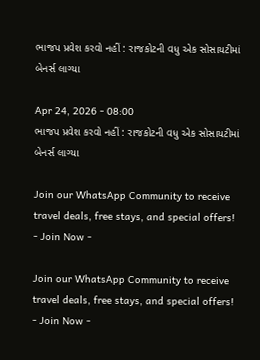ભાજપ પ્રવેશ કરવો નહીં : રાજકોટની વધુ એક સોસાયટીમાં બેનર્સ લાગ્યા

Apr 24, 2026 - 08:00
ભાજપ પ્રવેશ કરવો નહીં : રાજકોટની વધુ એક સોસાયટીમાં બેનર્સ લાગ્યા

Join our WhatsApp Community to receive travel deals, free stays, and special offers!
- Join Now -

Join our WhatsApp Community to receive travel deals, free stays, and special offers!
- Join Now -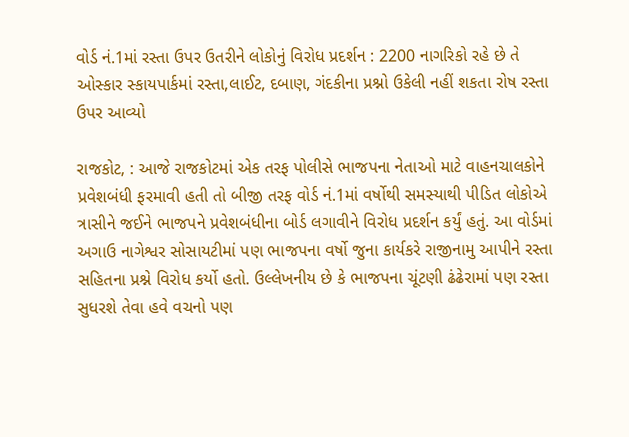વોર્ડ નં.1માં રસ્તા ઉપર ઉતરીને લોકોનું વિરોધ પ્રદર્શન : 2200 નાગરિકો રહે છે તે ઓસ્કાર સ્કાયપાર્કમાં રસ્તા,લાઈટ, દબાણ, ગંદકીના પ્રશ્નો ઉકેલી નહીં શકતા રોષ રસ્તા ઉપર આવ્યો

રાજકોટ, : આજે રાજકોટમાં એક તરફ પોલીસે ભાજપના નેતાઓ માટે વાહનચાલકોને પ્રવેશબંધી ફરમાવી હતી તો બીજી તરફ વોર્ડ નં.1માં વર્ષોથી સમસ્યાથી પીડિત લોકોએ ત્રાસીને જઈને ભાજપને પ્રવેશબંધીના બોર્ડ લગાવીને વિરોધ પ્રદર્શન કર્યું હતું. આ વોર્ડમાં અગાઉ નાગેશ્વર સોસાયટીમાં પણ ભાજપના વર્ષો જુના કાર્યકરે રાજીનામુ આપીને રસ્તા સહિતના પ્રશ્ને વિરોધ કર્યો હતો. ઉલ્લેખનીય છે કે ભાજપના ચૂંટણી ઢંઢેરામાં પણ રસ્તા સુધરશે તેવા હવે વચનો પણ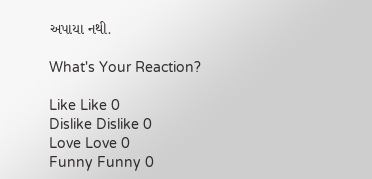અપાયા નથી.

What's Your Reaction?

Like Like 0
Dislike Dislike 0
Love Love 0
Funny Funny 0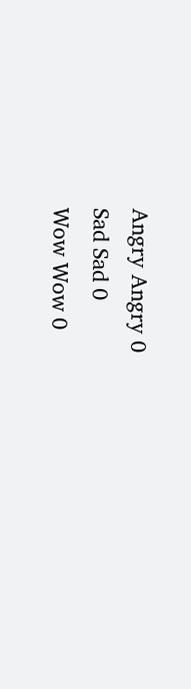Angry Angry 0
Sad Sad 0
Wow Wow 0